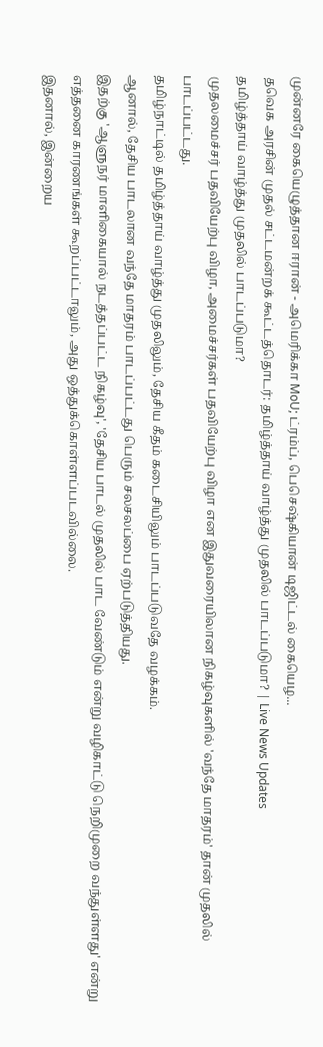முன்னரே கையெழுத்தான ஈரான் - அமெரிக்கா MoU; ட்ரம்ப், பெசெஷ்கியான் டிஜிட்டல் கையெழ...
தவெக அரசின் முதல் சட்டமன்றக் கூட்டத்தொடர்: தமிழ்த்தாய் வாழ்த்து முதலில் பாடப்படுமா? | Live News Updates
தமிழ்த்தாய் வாழ்த்து முதலில் பாடப்படுமா?
முதலமைச்சர் பதவியேற்பு விழா, அமைச்சர்கள் பதவியேற்பு விழா என இதுவரையிலான நிகழ்வுகளில் 'வந்தே மாதரம்' தான் முதலில் பாடப்பட்டது.
தமிழ்நாட்டில் தமிழ்த்தாய் வாழ்த்து முதலிலும், தேசிய கீதம் கடைசியிலும் பாடப்படுவதே வழக்கம்.
ஆனால், தேசிய பாடலான வந்தே மாதரம் பாடப்பட்டது பெரும் சலசலப்பை ஏற்படுத்தியது.
இதற்கு 'ஆளுநர் மாளிகையால் நடத்தப்பட்ட நிகழ்வு', 'தேசிய பாடல் முதலில் பாட வேண்டும் என்று வழிகாட்டு நெறிமுறை வந்துள்ளது' என்று எத்தனை காரணங்கள் கூறப்பட்டாலும், அது ஒத்துக்கொள்ளப்படவில்லை.
இதனால், இன்றைய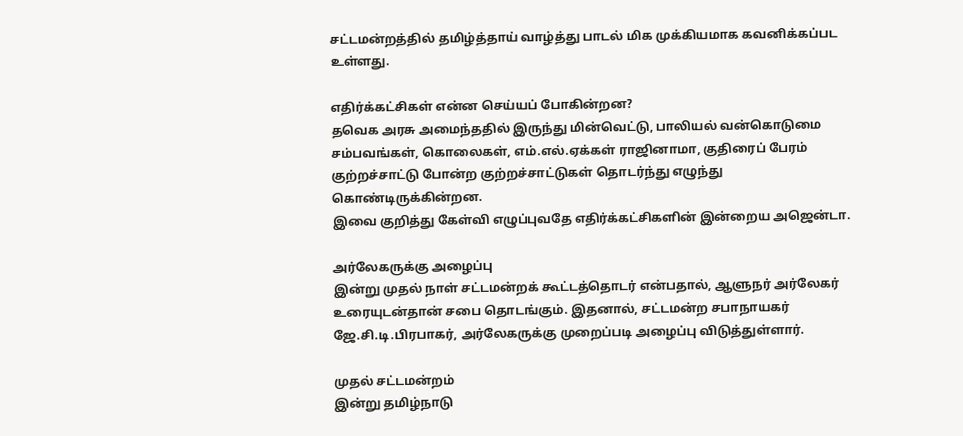சட்டமன்றத்தில் தமிழ்த்தாய் வாழ்த்து பாடல் மிக முக்கியமாக கவனிக்கப்பட உள்ளது.

எதிர்க்கட்சிகள் என்ன செய்யப் போகின்றன?
தவெக அரசு அமைந்ததில் இருந்து மின்வெட்டு, பாலியல் வன்கொடுமை சம்பவங்கள், கொலைகள், எம்.எல்.ஏக்கள் ராஜினாமா, குதிரைப் பேரம் குற்றச்சாட்டு போன்ற குற்றச்சாட்டுகள் தொடர்ந்து எழுந்து கொண்டிருக்கின்றன.
இவை குறித்து கேள்வி எழுப்புவதே எதிர்க்கட்சிகளின் இன்றைய அஜென்டா.

அர்லேகருக்கு அழைப்பு
இன்று முதல் நாள் சட்டமன்றக் கூட்டத்தொடர் என்பதால், ஆளுநர் அர்லேகர் உரையுடன்தான் சபை தொடங்கும். இதனால், சட்டமன்ற சபாநாயகர் ஜே.சி.டி.பிரபாகர், அர்லேகருக்கு முறைப்படி அழைப்பு விடுத்துள்ளார்.

முதல் சட்டமன்றம்
இன்று தமிழ்நாடு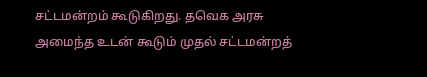சட்டமன்றம் கூடுகிறது. தவெக அரசு அமைந்த உடன் கூடும் முதல் சட்டமன்றத்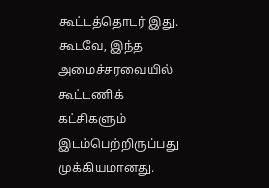கூட்டத்தொடர் இது.
கூடவே, இந்த அமைச்சரவையில் கூட்டணிக் கட்சிகளும் இடம்பெற்றிருப்பது முக்கியமானது.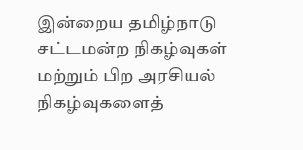இன்றைய தமிழ்நாடு சட்டமன்ற நிகழ்வுகள் மற்றும் பிற அரசியல் நிகழ்வுகளைத்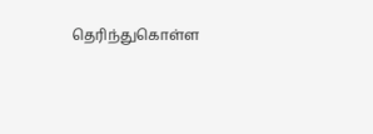தெரிந்துகொள்ள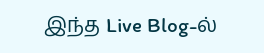இந்த Live Blog-ல்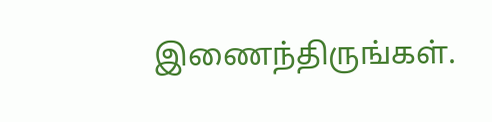இணைந்திருங்கள்.